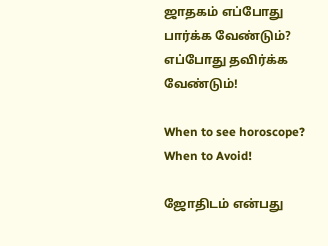ஜாதகம் எப்போது பார்க்க வேண்டும்? எப்போது தவிர்க்க வேண்டும்!

When to see horoscope? When to Avoid!

ஜோதிடம் என்பது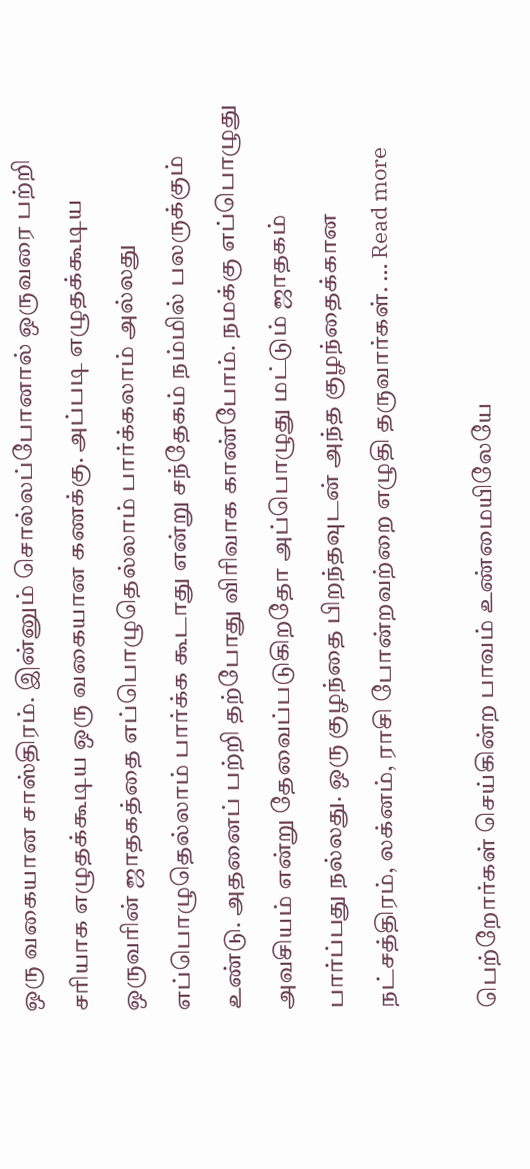ஒரு வகையான சாஸ்திரம். இன்னும் சொல்லப்போனால் ஒருவரை பற்றி சரியாக எழுதக்கூடிய ஒரு வகையான கணக்கு. அப்படி எழுதக்கூடிய ஒருவரின் ஜாதகத்தை எப்பொழுதெல்லாம் பார்க்கலாம் அல்லது எப்பொழுதெல்லாம் பார்க்க கூடாது என்று சந்தேகம் நம்மில் பலருக்கும் உண்டு. அதனைப் பற்றி தற்போது விரிவாக காண்போம். நமக்கு எப்பொழுது அவசியம் என்று தேவைப்படுகிறதோ அப்பொழுது மட்டும் ஜாதகம் பார்ப்பது நல்லது. ஒரு குழந்தை பிறந்தவுடன் அந்த குழந்தைக்கான நட்சத்திரம், லக்னம், ராசி போன்றவற்றை எழுதி தருவார்கள். … Read more

பெற்றோர்கள் செய்கின்ற பாவம் உண்மையிலேயே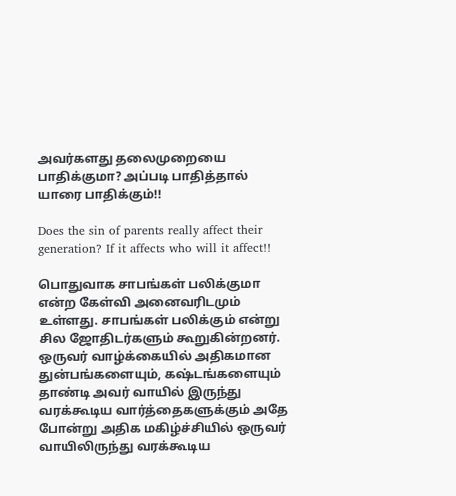அவர்களது தலைமுறையை பாதிக்குமா? அப்படி பாதித்தால் யாரை பாதிக்கும்!!

Does the sin of parents really affect their generation? If it affects who will it affect!!

பொதுவாக சாபங்கள் பலிக்குமா என்ற கேள்வி அனைவரிடமும் உள்ளது. சாபங்கள் பலிக்கும் என்று சில ஜோதிடர்களும் கூறுகின்றனர். ஒருவர் வாழ்க்கையில் அதிகமான துன்பங்களையும், கஷ்டங்களையும் தாண்டி அவர் வாயில் இருந்து வரக்கூடிய வார்த்தைகளுக்கும் அதே போன்று அதிக மகிழ்ச்சியில் ஒருவர் வாயிலிருந்து வரக்கூடிய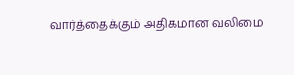வார்த்தைக்கும் அதிகமான வலிமை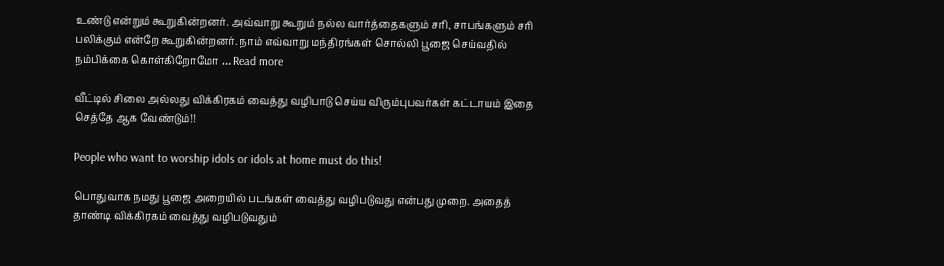உண்டு என்றும் கூறுகின்றனர். அவ்வாறு கூறும் நல்ல வார்த்தைகளும் சரி, சாபங்களும் சரி பலிக்கும் என்றே கூறுகின்றனர். நாம் எவ்வாறு மந்திரங்கள் சொல்லி பூஜை செய்வதில் நம்பிக்கை கொள்கிறோமோ … Read more

வீட்டில் சிலை அல்லது விக்கிரகம் வைத்து வழிபாடு செய்ய விரும்புபவர்கள் கட்டாயம் இதை செத்தே ஆக வேண்டும்!!

People who want to worship idols or idols at home must do this!

பொதுவாக நமது பூஜை அறையில் படங்கள் வைத்து வழிபடுவது என்பது முறை. அதைத் தாண்டி விக்கிரகம் வைத்து வழிபடுவதும்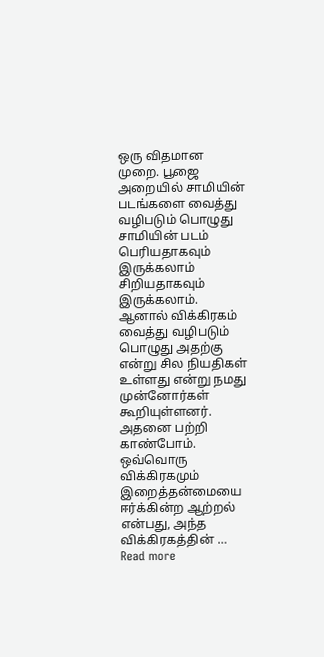ஒரு விதமான முறை. பூஜை அறையில் சாமியின் படங்களை வைத்து வழிபடும் பொழுது சாமியின் படம் பெரியதாகவும் இருக்கலாம் சிறியதாகவும் இருக்கலாம். ஆனால் விக்கிரகம் வைத்து வழிபடும் பொழுது அதற்கு என்று சில நியதிகள் உள்ளது என்று நமது முன்னோர்கள் கூறியுள்ளனர். அதனை பற்றி காண்போம். ஒவ்வொரு விக்கிரகமும் இறைத்தன்மையை ஈர்க்கின்ற ஆற்றல் என்பது, அந்த விக்கிரகத்தின் … Read more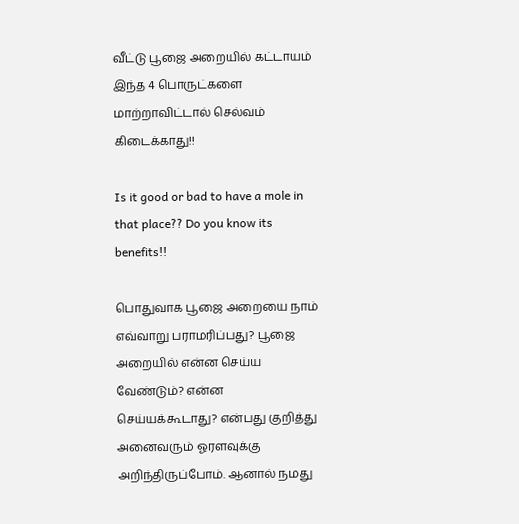வீட்டு பூஜை அறையில் கட்டாயம் இந்த 4 பொருட்களை மாற்றாவிட்டால் செல்வம் கிடைக்காது!!

Is it good or bad to have a mole in that place?? Do you know its benefits!!

பொதுவாக பூஜை அறையை நாம் எவ்வாறு பராமரிப்பது? பூஜை அறையில் என்ன செய்ய வேண்டும்? என்ன செய்யக்கூடாது? என்பது குறித்து அனைவரும் ஓரளவுக்கு அறிந்திருப்போம். ஆனால் நமது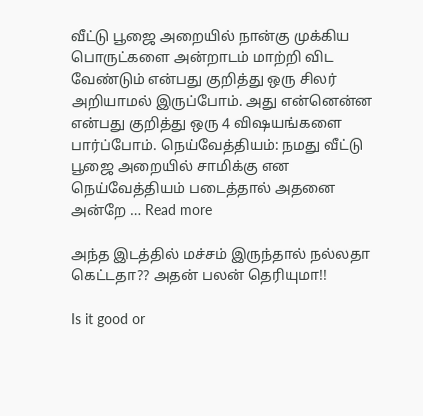வீட்டு பூஜை அறையில் நான்கு முக்கிய பொருட்களை அன்றாடம் மாற்றி விட வேண்டும் என்பது குறித்து ஒரு சிலர் அறியாமல் இருப்போம். அது என்னென்ன என்பது குறித்து ஒரு 4 விஷயங்களை பார்ப்போம். நெய்வேத்தியம்: நமது வீட்டு பூஜை அறையில் சாமிக்கு என நெய்வேத்தியம் படைத்தால் அதனை அன்றே … Read more

அந்த இடத்தில் மச்சம் இருந்தால் நல்லதா கெட்டதா?? அதன் பலன் தெரியுமா!!

Is it good or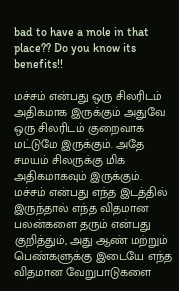bad to have a mole in that place?? Do you know its benefits!!

மச்சம் என்பது ஒரு சிலரிடம் அதிகமாக இருக்கும் அதுவே ஒரு சிலரிடம் குறைவாக மட்டுமே இருக்கும். அதே சமயம் சிலருக்கு மிக அதிகமாகவும் இருக்கும். மச்சம் என்பது எந்த இடத்தில் இருந்தால் எந்த விதமான பலன்களை தரும் என்பது குறித்தும், அது ஆண் மற்றும் பெண்களுக்கு இடையே எந்த விதமான வேறுபாடுகளை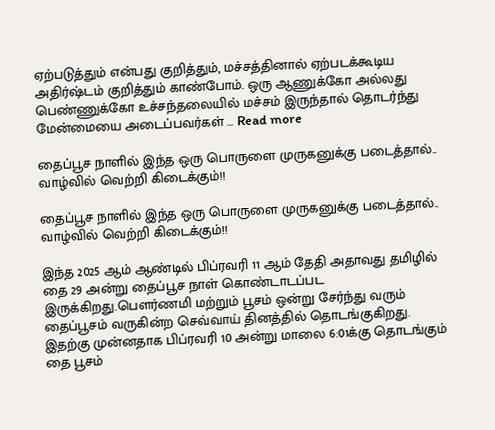ஏற்படுத்தும் என்பது குறித்தும், மச்சத்தினால் ஏற்படக்கூடிய அதிர்ஷ்டம் குறித்தும் காண்போம். ஒரு ஆணுக்கோ அல்லது பெண்ணுக்கோ உச்சந்தலையில் மச்சம் இருந்தால் தொடர்ந்து மேன்மையை அடைப்பவர்கள் … Read more

தைப்பூச நாளில் இந்த ஒரு பொருளை முருகனுக்கு படைத்தால்.. வாழ்வில் வெற்றி கிடைக்கும்!!

தைப்பூச நாளில் இந்த ஒரு பொருளை முருகனுக்கு படைத்தால்.. வாழ்வில் வெற்றி கிடைக்கும்!!

இந்த 2025 ஆம் ஆண்டில் பிப்ரவரி 11 ஆம் தேதி அதாவது தமிழில் தை 29 அன்று தைப்பூச நாள் கொண்டாடப்பட இருக்கிறது.பௌர்ணமி மற்றும் பூசம் ஒன்று சேர்ந்து வரும் தைப்பூசம் வருகின்ற செவ்வாய் தினத்தில் தொடங்குகிறது. இதற்கு முன்னதாக பிப்ரவரி 10 அன்று மாலை 6:01க்கு தொடங்கும் தை பூசம்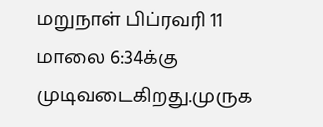மறுநாள் பிப்ரவரி 11 மாலை 6:34க்கு முடிவடைகிறது.முருக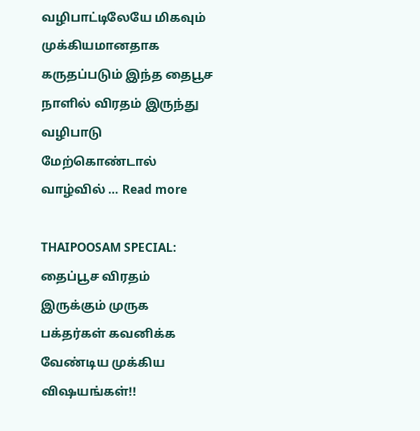வழிபாட்டிலேயே மிகவும் முக்கியமானதாக கருதப்படும் இந்த தைபூச நாளில் விரதம் இருந்து வழிபாடு மேற்கொண்டால் வாழ்வில் … Read more

THAIPOOSAM SPECIAL: தைப்பூச விரதம் இருக்கும் முருக பக்தர்கள் கவனிக்க வேண்டிய முக்கிய விஷயங்கள்!!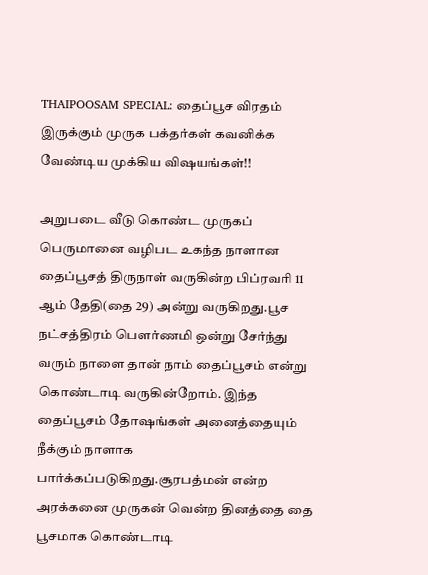THAIPOOSAM SPECIAL: தைப்பூச விரதம் இருக்கும் முருக பக்தர்கள் கவனிக்க வேண்டிய முக்கிய விஷயங்கள்!!

அறுபடை வீடு கொண்ட முருகப் பெருமானை வழிபட உகந்த நாளான தைப்பூசத் திருநாள் வருகின்ற பிப்ரவரி 11 ஆம் தேதி(தை 29) அன்று வருகிறது.பூச நட்சத்திரம் பௌர்ணமி ஒன்று சேர்ந்து வரும் நாளை தான் நாம் தைப்பூசம் என்று கொண்டாடி வருகின்றோம். இந்த தைப்பூசம் தோஷங்கள் அனைத்தையும் நீக்கும் நாளாக பார்க்கப்படுகிறது.சூரபத்மன் என்ற அரக்கனை முருகன் வென்ற தினத்தை தை பூசமாக கொண்டாடி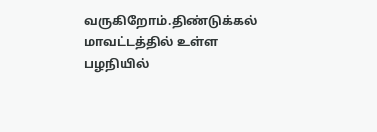வருகிறோம்.திண்டுக்கல் மாவட்டத்தில் உள்ள பழநியில்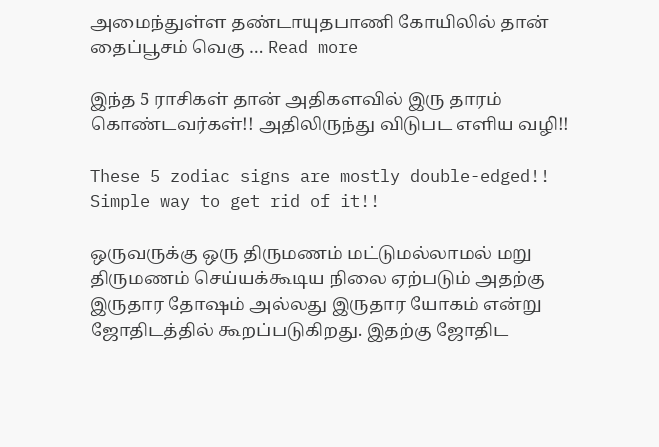அமைந்துள்ள தண்டாயுதபாணி கோயிலில் தான் தைப்பூசம் வெகு … Read more

இந்த 5 ராசிகள் தான் அதிகளவில் இரு தாரம் கொண்டவர்கள்!! அதிலிருந்து விடுபட எளிய வழி!!

These 5 zodiac signs are mostly double-edged!! Simple way to get rid of it!!

ஒருவருக்கு ஒரு திருமணம் மட்டுமல்லாமல் மறு திருமணம் செய்யக்கூடிய நிலை ஏற்படும் அதற்கு இருதார தோஷம் அல்லது இருதார யோகம் என்று ஜோதிடத்தில் கூறப்படுகிறது. இதற்கு ஜோதிட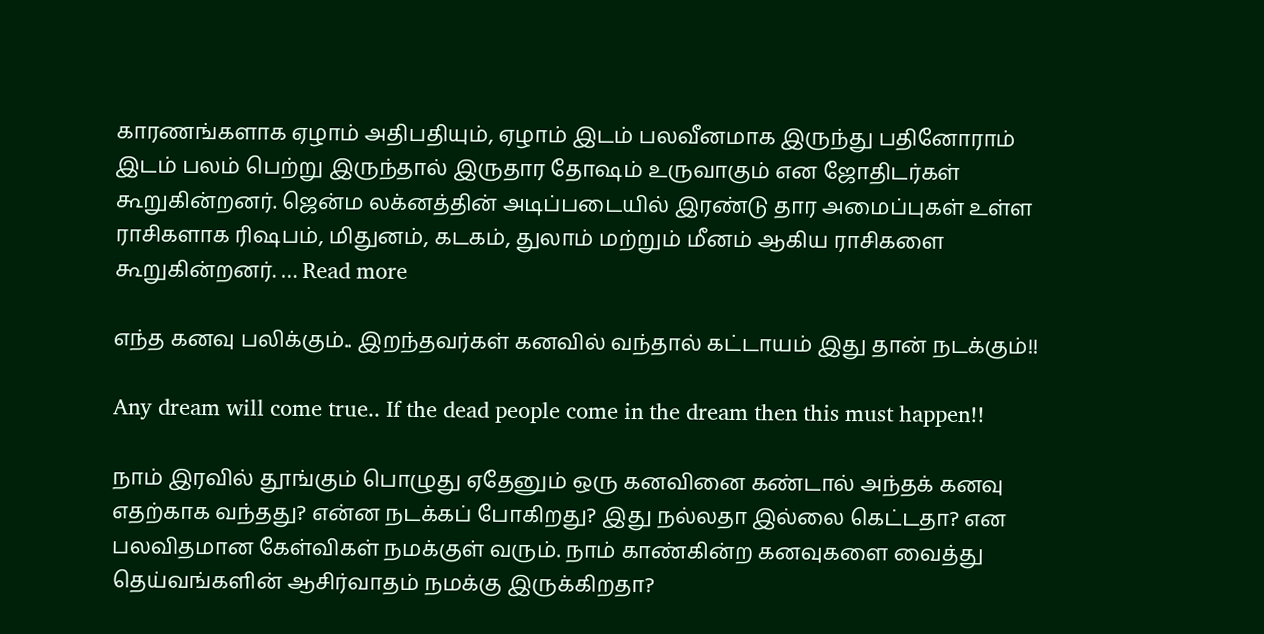காரணங்களாக ஏழாம் அதிபதியும், ஏழாம் இடம் பலவீனமாக இருந்து பதினோராம் இடம் பலம் பெற்று இருந்தால் இருதார தோஷம் உருவாகும் என ஜோதிடர்கள் கூறுகின்றனர். ஜென்ம லக்னத்தின் அடிப்படையில் இரண்டு தார அமைப்புகள் உள்ள ராசிகளாக ரிஷபம், மிதுனம், கடகம், துலாம் மற்றும் மீனம் ஆகிய ராசிகளை கூறுகின்றனர். … Read more

எந்த கனவு பலிக்கும்.. இறந்தவர்கள் கனவில் வந்தால் கட்டாயம் இது தான் நடக்கும்!!

Any dream will come true.. If the dead people come in the dream then this must happen!!

நாம் இரவில் தூங்கும் பொழுது ஏதேனும் ஒரு கனவினை கண்டால் அந்தக் கனவு எதற்காக வந்தது? என்ன நடக்கப் போகிறது? இது நல்லதா இல்லை கெட்டதா? என பலவிதமான கேள்விகள் நமக்குள் வரும். நாம் காண்கின்ற கனவுகளை வைத்து தெய்வங்களின் ஆசிர்வாதம் நமக்கு இருக்கிறதா?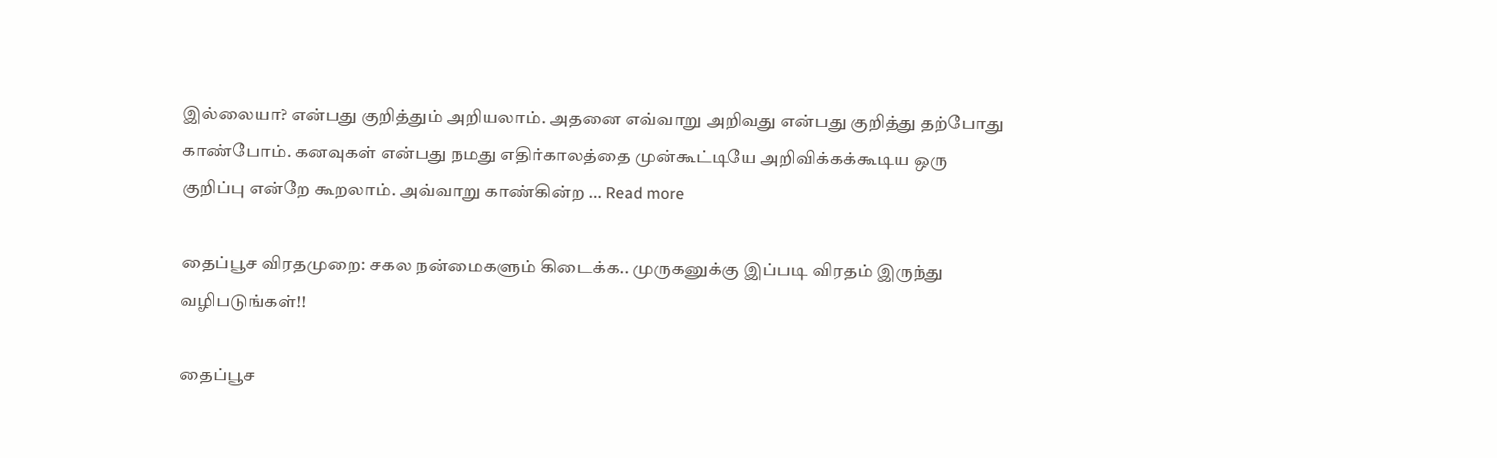இல்லையா? என்பது குறித்தும் அறியலாம். அதனை எவ்வாறு அறிவது என்பது குறித்து தற்போது காண்போம். கனவுகள் என்பது நமது எதிர்காலத்தை முன்கூட்டியே அறிவிக்கக்கூடிய ஒரு குறிப்பு என்றே கூறலாம். அவ்வாறு காண்கின்ற … Read more

தைப்பூச விரதமுறை: சகல நன்மைகளும் கிடைக்க.. முருகனுக்கு இப்படி விரதம் இருந்து வழிபடுங்கள்!!

தைப்பூச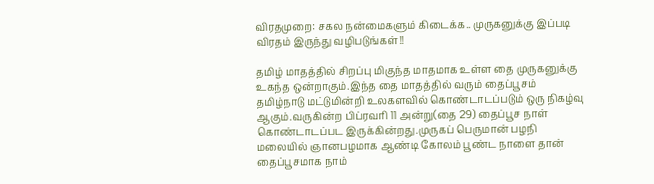விரதமுறை: சகல நன்மைகளும் கிடைக்க.. முருகனுக்கு இப்படி விரதம் இருந்து வழிபடுங்கள்!!

தமிழ் மாதத்தில் சிறப்பு மிகுந்த மாதமாக உள்ள தை முருகனுக்கு உகந்த ஒன்றாகும்.இந்த தை மாதத்தில் வரும் தைப்பூசம் தமிழ்நாடு மட்டுமின்றி உலகளவில் கொண்டாடப்படும் ஒரு நிகழ்வு ஆகும்.வருகின்ற பிப்ரவரி 11 அன்று(தை 29) தைப்பூச நாள் கொண்டாடப்பட இருக்கின்றது.முருகப் பெருமான் பழநி மலையில் ஞானபழமாக ஆண்டி கோலம் பூண்ட நாளை தான் தைப்பூசமாக நாம்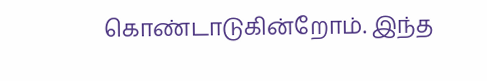கொண்டாடுகின்றோம். இந்த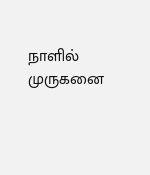நாளில் முருகனை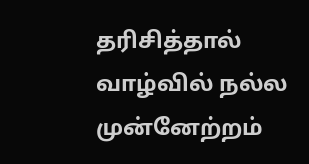தரிசித்தால் வாழ்வில் நல்ல முன்னேற்றம்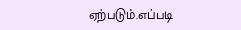ஏற்படும்.எப்படி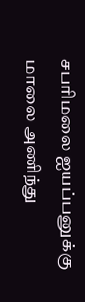சபரிமலை ஐயப்பனுக்கு மாலை அணிந்து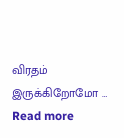விரதம் இருக்கிறோமோ … Read more